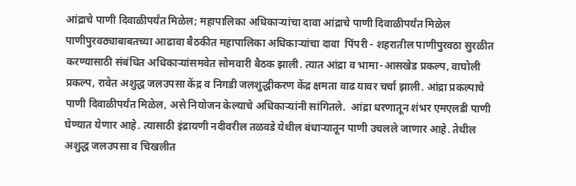आंद्राचे पाणी दिवाळीपर्यंत मिळेल; महापालिका अधिकाऱ्यांचा दावा आंद्राचे पाणी दिवाळीपर्यंत मिळेल  पाणीपुरवठ्याबाबतच्या आढावा बैठकीत महापालिका अधिकाऱ्यांचा दावा  पिंपरी - शहरातील पाणीपुरवठा सुरळीत करण्यासाठी संबंधित अधिकाऱ्यांसमवेत सोमवारी बैठक झाली. त्यात आंद्रा व भामा-आसखेड प्रकल्प, वाघोली प्रकल्प, रावेत अशुद्ध जलउपसा केंद्र व निगडी जलशुद्धीकरण केंद्र क्षमता वाढ यावर चर्चा झाली. आंद्रा प्रकल्पाचे पाणी दिवाळीपर्यंत मिळेल, असे नियोजन केल्याचे अधिकाऱ्यांनी सांगितले.  आंद्रा धरणातून शंभर एमएलडी पाणी घेण्यात येणार आहे. त्यासाठी इंद्रायणी नदीवरील तळवडे येथील बंधाऱ्यातून पाणी उचलले जाणार आहे. तेथील अशुद्ध जलउपसा व चिखलीत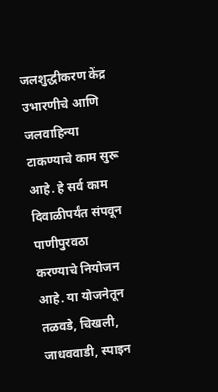जलशुद्धीकरण केंद्र उभारणीचे आणि जलवाहिन्या टाकण्याचे काम सुरू आहे. हे सर्व काम दिवाळीपर्यंत संपवून पाणीपुरवठा करण्याचे नियोजन आहे. या योजनेतून तळवडे, चिखली, जाधववाडी, स्पाइन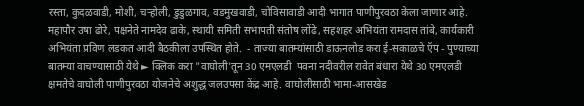रस्ता, कुदळवाडी, मोशी, चऱ्होली, डुडुळगाव, वडमुखवाडी, चोविसावाडी आदी भागात पाणीपुरवठा केला जाणार आहे. महापौर उषा ढोरे, पक्षनेते नामदेव ढाके, स्थायी समिती सभापती संतोष लोंढे, सहशहर अभियंता रामदास तांबे, कार्यकारी अभियंता प्रविण लडकत आदी बैठकीला उपस्थित होते.  - ताज्या बातम्यांसाठी डाऊनलोड करा ई-सकाळचे ऍप - पुण्याच्या बातम्या वाचण्यासाठी येथे ► क्लिक करा "वाघोली'तून 30 एमएलडी  पवना नदीवरील रावेत बंधारा येथे 30 एमएलडी क्षमतेचे वाघोली पाणीपुरवठा योजनेचे अशुद्ध जलउपसा केंद्र आहे. वाघोलीसाठी भामा-आसखेड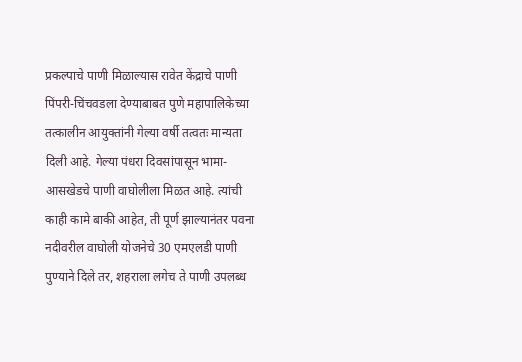प्रकल्पाचे पाणी मिळाल्यास रावेत केंद्राचे पाणी पिंपरी-चिंचवडला देण्याबाबत पुणे महापालिकेच्या तत्कालीन आयुक्तांनी गेल्या वर्षी तत्वतः मान्यता दिली आहे. गेल्या पंधरा दिवसांपासून भामा-आसखेडचे पाणी वाघोलीला मिळत आहे. त्यांची काही कामे बाकी आहेत, ती पूर्ण झाल्यानंतर पवना नदीवरील वाघोली योजनेचे 30 एमएलडी पाणी पुण्याने दिले तर, शहराला लगेच ते पाणी उपलब्ध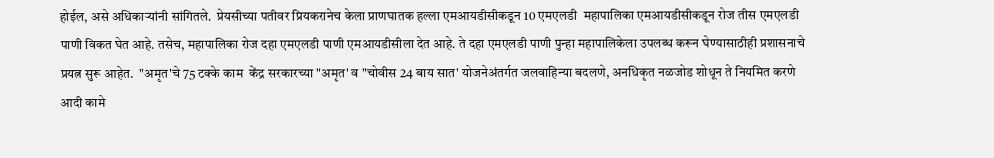होईल, असे अधिकाऱ्यांनी सांगितले.  प्रेयसीच्या पतीवर प्रियकरानेच केला प्राणघातक हल्ला एमआयडीसीकडून 10 एमएलडी  महापालिका एमआयडीसीकडून रोज तीस एमएलडी पाणी विकत घेत आहे. तसेच, महापालिका रोज दहा एमएलडी पाणी एमआयडीसीला देत आहे. ते दहा एमएलडी पाणी पुन्हा महापालिकेला उपलब्ध करून घेण्यासाठीही प्रशासनाचे प्रयत्न सुरू आहेत.  "अमृत'चे 75 टक्के काम  केंद्र सरकारच्या "अमृत' व "चोवीस 24 बाय सात' योजनेअंतर्गत जलवाहिन्या बदलणे, अनधिकृत नळजोड शोधून ते नियमित करणे आदी कामे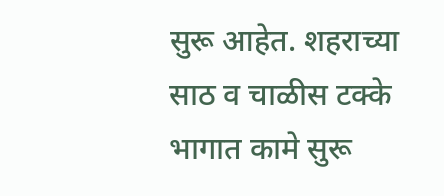सुरू आहेत. शहराच्या साठ व चाळीस टक्के भागात कामे सुरू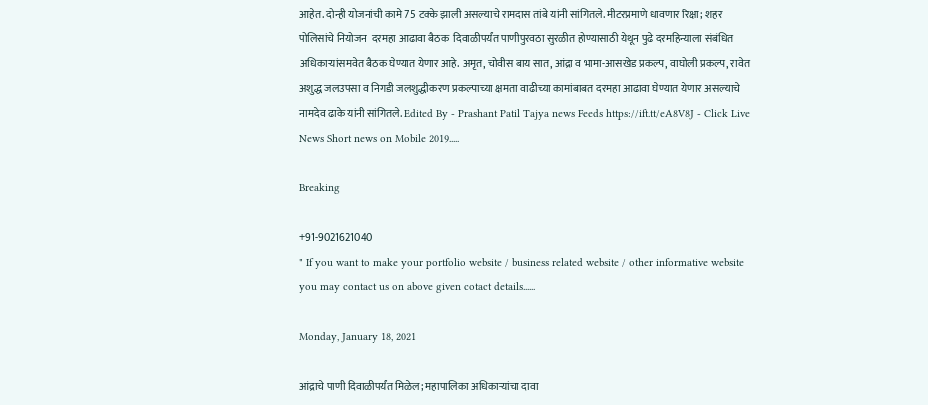आहेत. दोन्ही योजनांची कामे 75 टक्के झाली असल्याचे रामदास तांबे यांनी सांगितले. मीटरप्रमाणे धावणार रिक्षा; शहर पोलिसांचे नियोजन  दरमहा आढावा बैठक  दिवाळीपर्यंत पाणीपुरवठा सुरळीत होण्यासाठी येथून पुढे दरमहिन्याला संबंधित अधिकाऱ्यांसमवेत बैठक घेण्यात येणार आहे. अमृत, चोवीस बाय सात, आंद्रा व भामा-आसखेड प्रकल्प, वाघोली प्रकल्प, रावेत अशुद्ध जलउपसा व निगडी जलशुद्धीकरण प्रकल्पाच्या क्षमता वाढीच्या कामांबाबत दरमहा आढावा घेण्यात येणार असल्याचे नामदेव ढाके यांनी सांगितले. Edited By - Prashant Patil Tajya news Feeds https://ift.tt/eA8V8J - Click Live News Short news on Mobile 2019.....

Breaking

+91-9021621040
" If you want to make your portfolio website / business related website / other informative website you may contact us on above given cotact details......

Monday, January 18, 2021

आंद्राचे पाणी दिवाळीपर्यंत मिळेल; महापालिका अधिकाऱ्यांचा दावा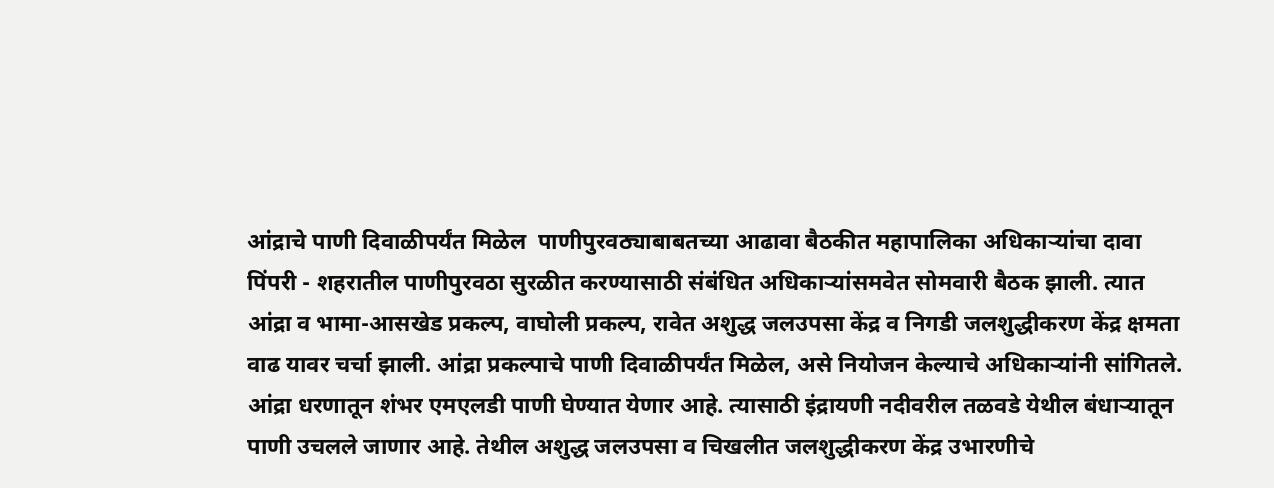आंद्राचे पाणी दिवाळीपर्यंत मिळेल  पाणीपुरवठ्याबाबतच्या आढावा बैठकीत महापालिका अधिकाऱ्यांचा दावा  पिंपरी - शहरातील पाणीपुरवठा सुरळीत करण्यासाठी संबंधित अधिकाऱ्यांसमवेत सोमवारी बैठक झाली. त्यात आंद्रा व भामा-आसखेड प्रकल्प, वाघोली प्रकल्प, रावेत अशुद्ध जलउपसा केंद्र व निगडी जलशुद्धीकरण केंद्र क्षमता वाढ यावर चर्चा झाली. आंद्रा प्रकल्पाचे पाणी दिवाळीपर्यंत मिळेल, असे नियोजन केल्याचे अधिकाऱ्यांनी सांगितले.  आंद्रा धरणातून शंभर एमएलडी पाणी घेण्यात येणार आहे. त्यासाठी इंद्रायणी नदीवरील तळवडे येथील बंधाऱ्यातून पाणी उचलले जाणार आहे. तेथील अशुद्ध जलउपसा व चिखलीत जलशुद्धीकरण केंद्र उभारणीचे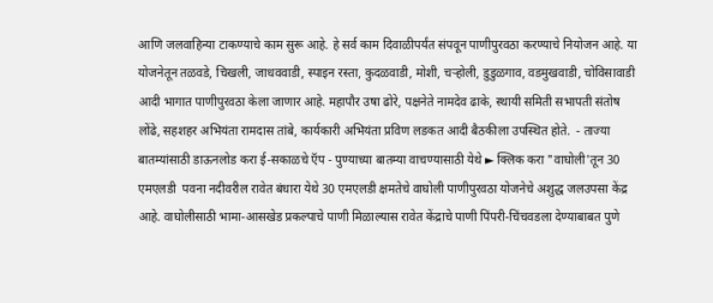आणि जलवाहिन्या टाकण्याचे काम सुरू आहे. हे सर्व काम दिवाळीपर्यंत संपवून पाणीपुरवठा करण्याचे नियोजन आहे. या योजनेतून तळवडे, चिखली, जाधववाडी, स्पाइन रस्ता, कुदळवाडी, मोशी, चऱ्होली, डुडुळगाव, वडमुखवाडी, चोविसावाडी आदी भागात पाणीपुरवठा केला जाणार आहे. महापौर उषा ढोरे, पक्षनेते नामदेव ढाके, स्थायी समिती सभापती संतोष लोंढे, सहशहर अभियंता रामदास तांबे, कार्यकारी अभियंता प्रविण लडकत आदी बैठकीला उपस्थित होते.  - ताज्या बातम्यांसाठी डाऊनलोड करा ई-सकाळचे ऍप - पुण्याच्या बातम्या वाचण्यासाठी येथे ► क्लिक करा "वाघोली'तून 30 एमएलडी  पवना नदीवरील रावेत बंधारा येथे 30 एमएलडी क्षमतेचे वाघोली पाणीपुरवठा योजनेचे अशुद्ध जलउपसा केंद्र आहे. वाघोलीसाठी भामा-आसखेड प्रकल्पाचे पाणी मिळाल्यास रावेत केंद्राचे पाणी पिंपरी-चिंचवडला देण्याबाबत पुणे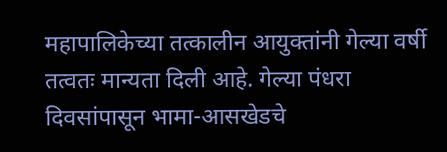महापालिकेच्या तत्कालीन आयुक्तांनी गेल्या वर्षी तत्वतः मान्यता दिली आहे. गेल्या पंधरा दिवसांपासून भामा-आसखेडचे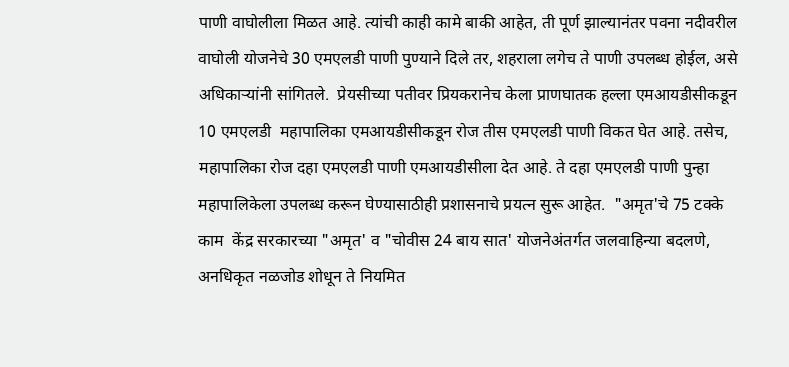पाणी वाघोलीला मिळत आहे. त्यांची काही कामे बाकी आहेत, ती पूर्ण झाल्यानंतर पवना नदीवरील वाघोली योजनेचे 30 एमएलडी पाणी पुण्याने दिले तर, शहराला लगेच ते पाणी उपलब्ध होईल, असे अधिकाऱ्यांनी सांगितले.  प्रेयसीच्या पतीवर प्रियकरानेच केला प्राणघातक हल्ला एमआयडीसीकडून 10 एमएलडी  महापालिका एमआयडीसीकडून रोज तीस एमएलडी पाणी विकत घेत आहे. तसेच, महापालिका रोज दहा एमएलडी पाणी एमआयडीसीला देत आहे. ते दहा एमएलडी पाणी पुन्हा महापालिकेला उपलब्ध करून घेण्यासाठीही प्रशासनाचे प्रयत्न सुरू आहेत.  "अमृत'चे 75 टक्के काम  केंद्र सरकारच्या "अमृत' व "चोवीस 24 बाय सात' योजनेअंतर्गत जलवाहिन्या बदलणे, अनधिकृत नळजोड शोधून ते नियमित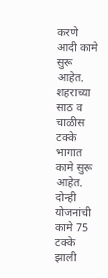करणे आदी कामे सुरू आहेत. शहराच्या साठ व चाळीस टक्के भागात कामे सुरू आहेत. दोन्ही योजनांची कामे 75 टक्के झाली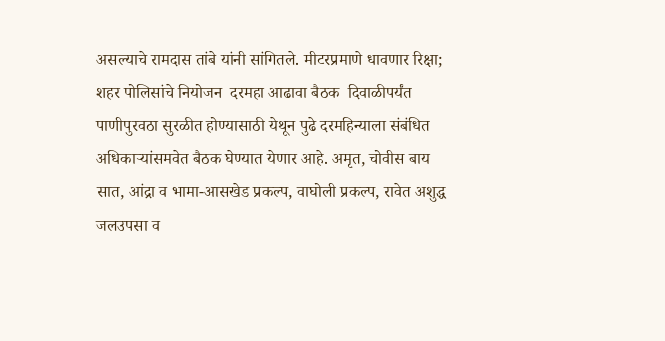असल्याचे रामदास तांबे यांनी सांगितले. मीटरप्रमाणे धावणार रिक्षा; शहर पोलिसांचे नियोजन  दरमहा आढावा बैठक  दिवाळीपर्यंत पाणीपुरवठा सुरळीत होण्यासाठी येथून पुढे दरमहिन्याला संबंधित अधिकाऱ्यांसमवेत बैठक घेण्यात येणार आहे. अमृत, चोवीस बाय सात, आंद्रा व भामा-आसखेड प्रकल्प, वाघोली प्रकल्प, रावेत अशुद्ध जलउपसा व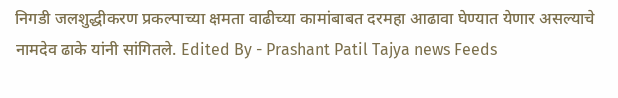निगडी जलशुद्धीकरण प्रकल्पाच्या क्षमता वाढीच्या कामांबाबत दरमहा आढावा घेण्यात येणार असल्याचे नामदेव ढाके यांनी सांगितले. Edited By - Prashant Patil Tajya news Feeds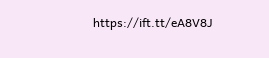https://ift.tt/eA8V8J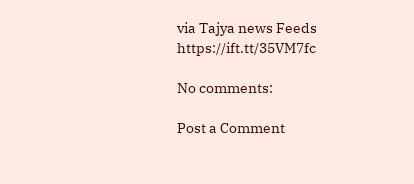via Tajya news Feeds https://ift.tt/35VM7fc

No comments:

Post a Comment